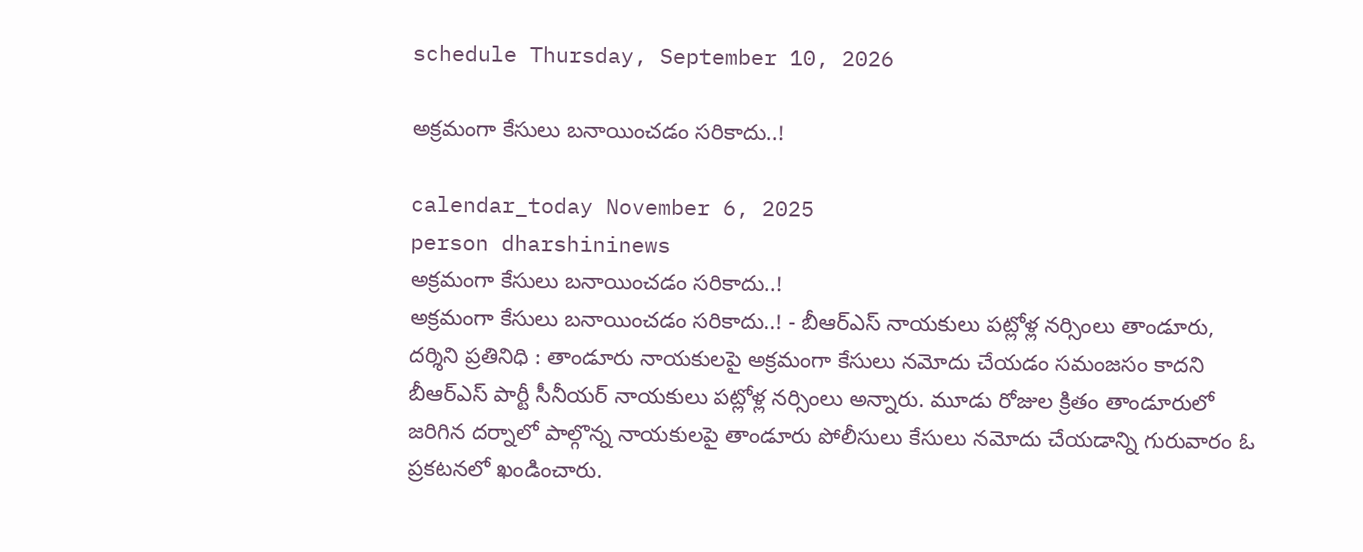schedule Thursday, September 10, 2026

అక్రమంగా కేసులు బనాయించడం సరికాదు..!

calendar_today November 6, 2025
person dharshininews
అక్రమంగా కేసులు బనాయించడం సరికాదు..!
అక్రమంగా కేసులు బనాయించడం సరికాదు..! - బీఆర్ఎస్ నాయకులు పట్లోళ్ల నర్సింలు తాండూరు, దర్శిని ప్రతినిధి : తాండూరు నాయకులపై అక్రమంగా కేసులు నమోదు చేయడం సమంజసం కాదని బీఆర్ఎస్ పార్టీ సీనీయర్ నాయకులు పట్లోళ్ల నర్సింలు అన్నారు. మూడు రోజుల క్రితం తాండూరులో జరిగిన దర్నాలో పాల్గొన్న నాయకులపై తాండూరు పోలీసులు కేసులు నమోదు చేయడాన్ని గురువారం ఓ ప్రకటనలో ఖండించారు.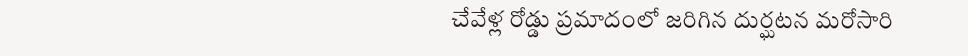చేవేళ్ల రోడ్డు ప్రమాదంలో జరిగిన దుర్ఘటన మరోసారి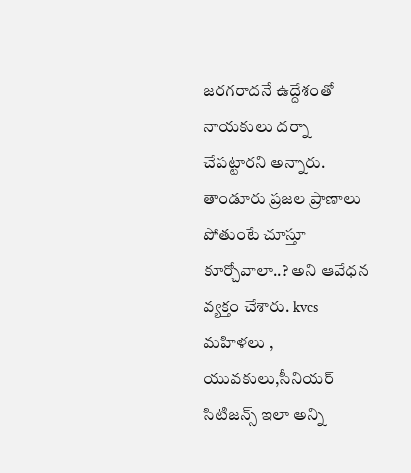జరగరాదనే ఉద్దేశంతో నాయకులు దర్నా చేపట్టారని అన్నారు. తాండూరు ప్రజల ప్రాణాలు పోతుంటే చూస్తూ కూర్చోవాలా..? అని ఆవేధన వ్యక్తం చేశారు. kvcs మహిళలు , యువకులు,సీనియర్ సిటిజన్స్ ఇలా అన్ని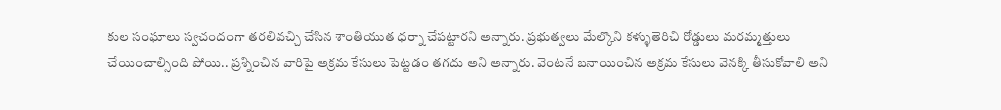కుల సంఘాలు స్వచందంగా తరలివచ్చి చేసిన శాంతియుత ధర్నా చేపట్టారని అన్నారు. ప్రభుత్వలు మేల్కొని కళ్ళుతెరిచి రోడ్డులు మరమ్మత్తులు చేయించాల్సింది పోయి.. ప్రశ్నించిన వారిపై అక్రమ కేసులు పెట్టడం తగదు అని అన్నారు. వెంటనే బనాయించిన అక్రమ కేసులు వెనక్కి తీసుకోవాలి అని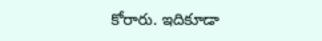కోరారు. ఇదికూడా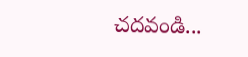చదవండి...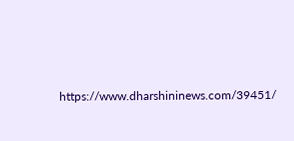https://www.dharshininews.com/39451/